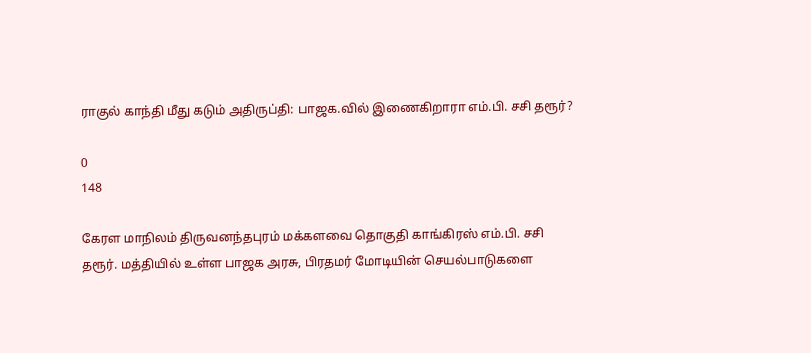ராகுல் காந்தி மீது கடும் அதிருப்தி: பாஜக.வில் இணைகிறாரா எம்.பி. சசி தரூர்?

0
148

கேரள மாநிலம் திருவனந்தபுரம் மக்களவை தொகுதி காங்கிரஸ் எம்.பி. சசி தரூர். மத்தியில் உள்ள பாஜக அரசு, பிரதமர் மோடியின் செயல்பாடுகளை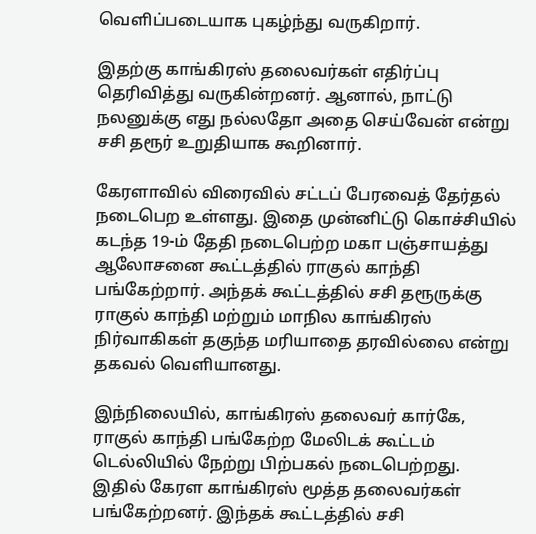வெளிப்படையாக புகழ்ந்து வருகிறார்.

இதற்கு காங்கிரஸ் தலைவர்கள் எதிர்ப்பு தெரிவித்து வருகின்றனர். ஆனால், நாட்டு நலனுக்கு எது நல்லதோ அதை செய்வேன் என்று சசி தரூர் உறுதியாக கூறினார்.

கேரளாவில் விரைவில் சட்டப் பேரவைத் தேர்தல் நடைபெற உள்ளது. இதை முன்னிட்டு கொச்சியில் கடந்த 19-ம் தேதி நடைபெற்ற மகா பஞ்சாயத்து ஆலோசனை கூட்டத்தில் ராகுல் காந்தி பங்கேற்றார். அந்தக் கூட்டத்தில் சசி தரூருக்கு ராகுல் காந்தி மற்றும் மாநில காங்கிரஸ் நிர்வாகிகள் தகுந்த மரியாதை தரவில்லை என்று தகவல் வெளியானது.

இந்நிலையில், காங்கிரஸ் தலைவர் கார்கே, ராகுல் காந்தி பங்கேற்ற மேலிடக் கூட்டம் டெல்லியில் நேற்று பிற்பகல் நடைபெற்றது. இதில் கேரள காங்கிரஸ் மூத்த தலைவர்கள் பங்கேற்றனர். இந்தக் கூட்டத்தில் சசி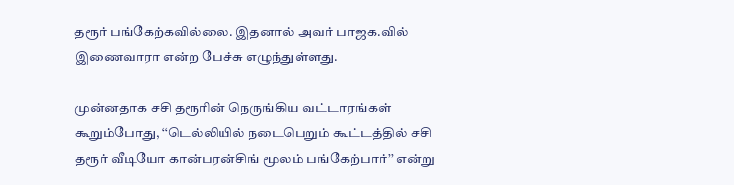தரூர் பங்கேற்கவில்லை. இதனால் அவர் பாஜக.வில் இணைவாரா என்ற பேச்சு எழுந்துள்ளது.

முன்னதாக சசி தரூரின் நெருங்கிய வட்டாரங்கள் கூறும்போது, ‘‘டெல்லியில் நடைபெறும் கூட்டத்தில் சசி தரூர் வீடியோ கான்பரன்சிங் மூலம் பங்கேற்பார்’’ என்று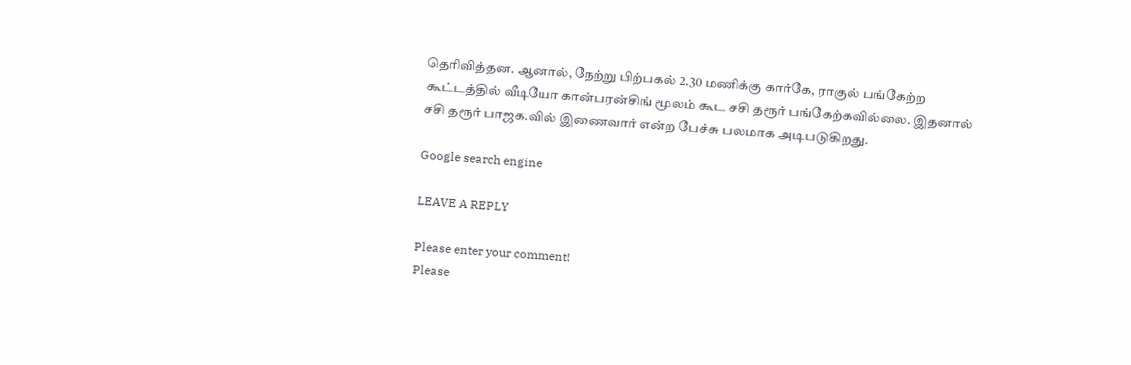தெரிவித்தன. ஆனால், நேற்று பிற்பகல் 2.30 மணிக்கு கார்கே, ராகுல் பங்கேற்ற கூட்டத்தில் வீடியோ கான்பரன்சிங் மூலம் கூட சசி தரூர் பங்கேற்கவில்லை. இதனால் சசி தரூர் பாஜக.வில் இணைவார் என்ற பேச்சு பலமாக அடிபடுகிறது.

Google search engine

LEAVE A REPLY

Please enter your comment!
Please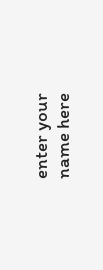enter your name here